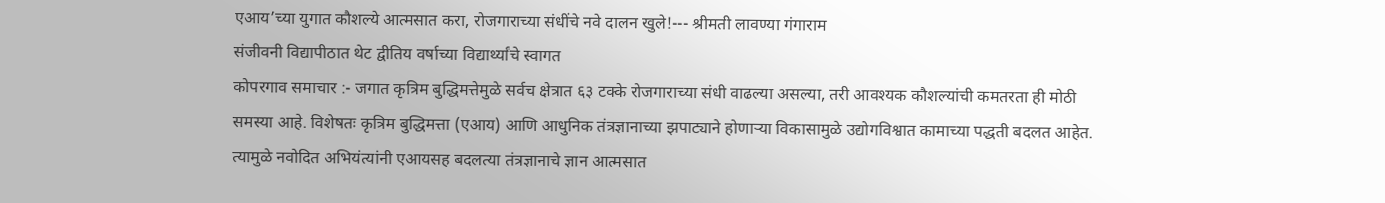एआय’च्या युगात कौशल्ये आत्मसात करा, रोजगाराच्या संधींचे नवे दालन खुले!--- श्रीमती लावण्या गंगाराम
संजीवनी विद्यापीठात थेट द्वीतिय वर्षाच्या विद्यार्थ्यांचे स्वागत
कोपरगाव समाचार :- जगात कृत्रिम बुद्धिमत्तेमुळे सर्वच क्षेत्रात ६३ टक्के रोजगाराच्या संधी वाढल्या असल्या, तरी आवश्यक कौशल्यांची कमतरता ही मोठी समस्या आहे. विशेषतः कृत्रिम बुद्धिमत्ता (एआय) आणि आधुनिक तंत्रज्ञानाच्या झपाट्याने होणाऱ्या विकासामुळे उद्योगविश्वात कामाच्या पद्धती बदलत आहेत. त्यामुळे नवोदित अभियंत्यांनी एआयसह बदलत्या तंत्रज्ञानाचे ज्ञान आत्मसात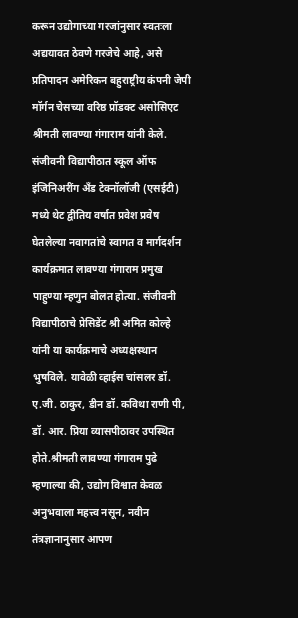करून उद्योगाच्या गरजांनुसार स्वतःला अद्ययावत ठेवणे गरजेचे आहे, असे प्रतिपादन अमेरिकन बहुराष्ट्रीय कंपनी जेपी मॉर्गन चेसच्या वरिष्ठ प्रॉडक्ट असोसिएट श्रीमती लावण्या गंगाराम यांनी केले.
संजीवनी विद्यापीठात स्कूल ऑफ इंजिनिअरींग अँड टेक्नॉलॉजी (एसईटी) मध्ये थेट द्वीतिय वर्षात प्रवेश प्रवेष घेतलेल्या नवागतांचे स्वागत व मार्गदर्शन कार्यक्रमात लावण्या गंगाराम प्रमुख पाहुण्या म्हणुन बोलत होत्या. संजीवनी विद्यापीठाचे प्रेसिडेंट श्री अमित कोल्हे यांनी या कार्यक्रमाचे अध्यक्षस्थान भुषविले. यावेळी व्हाईस चांसलर डॉ. ए.जी. ठाकुर, डीन डॉ. कविथा राणी पी, डॉ. आर. प्रिया व्यासपीठावर उपस्थित होते.श्रीमती लावण्या गंगाराम पुढे म्हणाल्या की, उद्योग विश्वात केवळ अनुभवाला महत्त्व नसून, नवीन तंत्रज्ञानानुसार आपण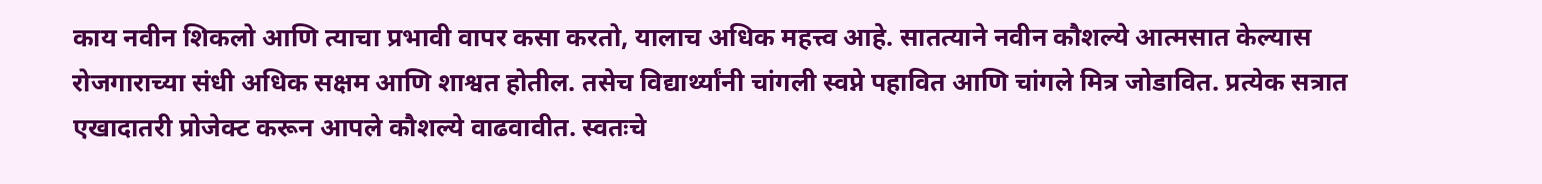काय नवीन शिकलो आणि त्याचा प्रभावी वापर कसा करतो, यालाच अधिक महत्त्व आहे. सातत्याने नवीन कौशल्ये आत्मसात केल्यास रोजगाराच्या संधी अधिक सक्षम आणि शाश्वत होतील. तसेच विद्यार्थ्यांनी चांगली स्वप्ने पहावित आणि चांगले मित्र जोडावित. प्रत्येक सत्रात एखादातरी प्रोजेक्ट करून आपले कौशल्ये वाढवावीत. स्वतःचे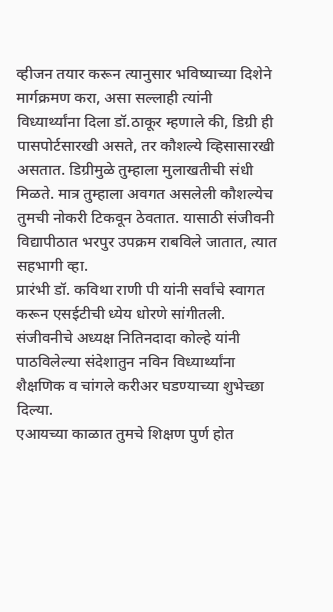व्हीजन तयार करून त्यानुसार भविष्याच्या दिशेने मार्गक्रमण करा, असा सल्लाही त्यांनी विध्यार्थ्यांना दिला डॉ.ठाकूर म्हणाले की, डिग्री ही पासपोर्टसारखी असते, तर कौशल्ये व्हिसासारखी असतात. डिग्रीमुळे तुम्हाला मुलाखतीची संधी मिळते. मात्र तुम्हाला अवगत असलेली कौशल्येच तुमची नोकरी टिकवून ठेवतात. यासाठी संजीवनी विद्यापीठात भरपुर उपक्रम राबविले जातात, त्यात सहभागी व्हा.
प्रारंभी डॉ. कविथा राणी पी यांनी सर्वांचे स्वागत करून एसईटीची ध्येय धोरणे सांगीतली. संजीवनीचे अध्यक्ष नितिनदादा कोल्हे यांनी पाठविलेल्या संदेशातुन नविन विध्यार्थ्यांना शैक्षणिक व चांगले करीअर घडण्याच्या शुभेच्छा दिल्या.
एआयच्या काळात तुमचे शिक्षण पुर्ण होत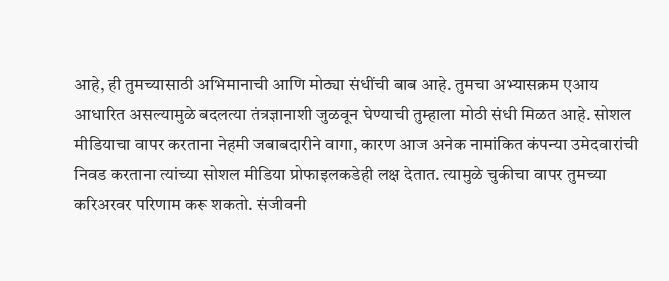आहे, ही तुमच्यासाठी अभिमानाची आणि मोठ्या संधींची बाब आहे. तुमचा अभ्यासक्रम एआय आधारित असल्यामुळे बदलत्या तंत्रज्ञानाशी जुळवून घेण्याची तुम्हाला मोठी संधी मिळत आहे. सोशल मीडियाचा वापर करताना नेहमी जबाबदारीने वागा, कारण आज अनेक नामांकित कंपन्या उमेदवारांची निवड करताना त्यांच्या सोशल मीडिया प्रोफाइलकडेही लक्ष देतात. त्यामुळे चुकीचा वापर तुमच्या करिअरवर परिणाम करू शकतो. संजीवनी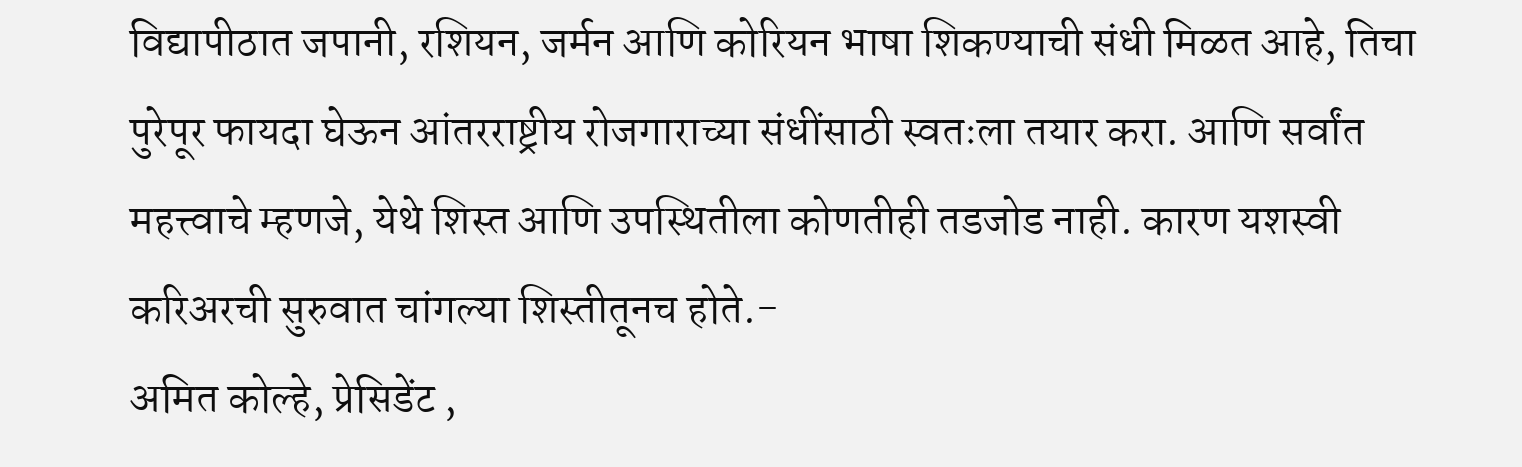विद्यापीठात जपानी, रशियन, जर्मन आणि कोरियन भाषा शिकण्याची संधी मिळत आहे, तिचा पुरेपूर फायदा घेऊन आंतरराष्ट्रीय रोजगाराच्या संधींसाठी स्वतःला तयार करा. आणि सर्वांत महत्त्वाचे म्हणजे, येथे शिस्त आणि उपस्थितीला कोणतीही तडजोड नाही. कारण यशस्वी करिअरची सुरुवात चांगल्या शिस्तीतूनच होते.-
अमित कोल्हे, प्रेसिडेंट ,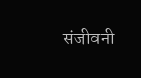संजीवनी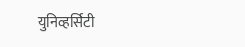युनिव्हर्सिटी